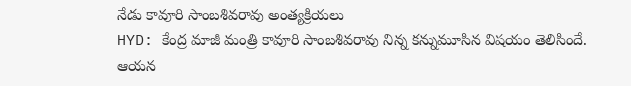నేడు కావూరి సాంబశివరావు అంత్యక్రియలు
HYD: కేంద్ర మాజీ మంత్రి కావూరి సాంబశివరావు నిన్న కన్నుమూసిన విషయం తెలిసిందే. ఆయన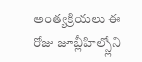అంత్యక్రియలు ఈ రోజు జూబ్లీహిల్స్లోని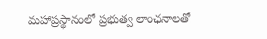మహాప్రస్థానంలో ప్రభుత్వ లాంఛనాలతో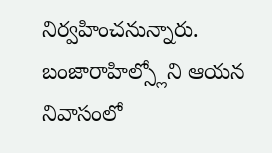నిర్వహించనున్నారు. బంజారాహిల్స్లోని ఆయన నివాసంలో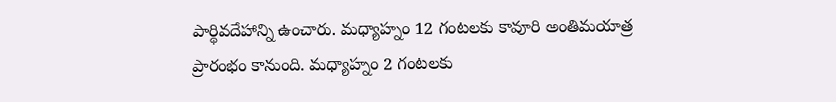పార్థివదేహాన్ని ఉంచారు. మధ్యాహ్నం 12 గంటలకు కావూరి అంతిమయాత్ర ప్రారంభం కానుంది. మధ్యాహ్నం 2 గంటలకు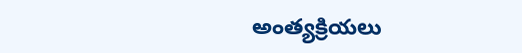అంత్యక్రియలు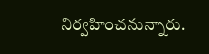నిర్వహించనున్నారు.